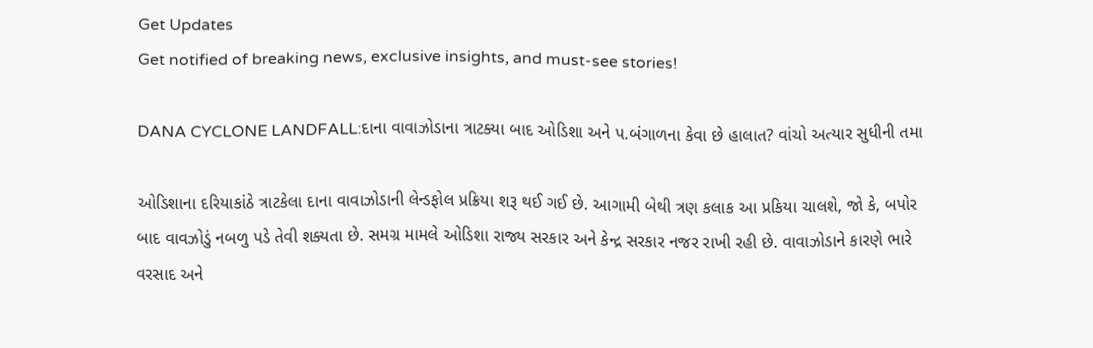Get Updates
Get notified of breaking news, exclusive insights, and must-see stories!

DANA CYCLONE LANDFALL:દાના વાવાઝોડાના ત્રાટક્યા બાદ ઓડિશા અને પ.બંગાળના કેવા છે હાલાત? વાંચો અત્યાર સુધીની તમા

ઓડિશાના દરિયાકાંઠે ત્રાટકેલા દાના વાવાઝોડાની લેન્ડફોલ પ્રક્રિયા શરૂ થઈ ગઈ છે. આગામી બેથી ત્રણ કલાક આ પ્રકિયા ચાલશે, જો કે, બપોર બાદ વાવઝોડું નબળુ પડે તેવી શક્યતા છે. સમગ્ર મામલે ઓડિશા રાજ્ય સરકાર અને કેન્દ્ર સરકાર નજર રાખી રહી છે. વાવાઝોડાને કારણે ભારે વરસાદ અને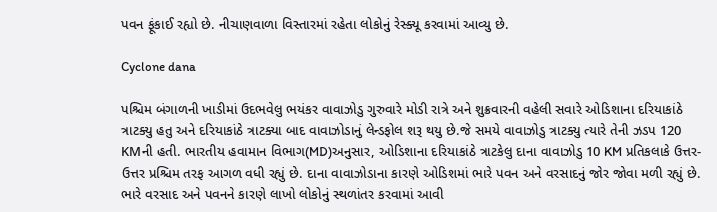પવન ફૂંકાઈ રહ્યો છે. નીચાણવાળા વિસ્તારમાં રહેતા લોકોનું રેસ્ક્યૂ કરવામાં આવ્યુ છે.

Cyclone dana

પશ્ચિમ બંગાળની ખાડીમાં ઉદભવેલુ ભયંકર વાવાઝોડુ ગુરુવારે મોડી રાત્રે અને શુક્રવારની વહેલી સવારે ઓડિશાના દરિયાકાંઠે ત્રાટક્યુ હતુ અને દરિયાકાંઠે ત્રાટક્યા બાદ વાવાઝોડાનું લેન્ડફોલ શરૂ થયુ છે.જે સમયે વાવાઝોડુ ત્રાટક્યુ ત્યારે તેની ઝડપ 120 KMની હતી. ભારતીય હવામાન વિભાગ(MD)અનુસાર, ઓડિશાના દરિયાકાંઠે ત્રાટકેલુ દાના વાવાઝોડુ 10 KM પ્રતિકલાકે ઉત્તર-ઉત્તર પ્રશ્ચિમ તરફ આગળ વધી રહ્યું છે. દાના વાવાઝોડાના કારણે ઓડિશમાં ભારે પવન અને વરસાદનું જોર જોવા મળી રહ્યું છે. ભારે વરસાદ અને પવનને કારણે લાખો લોકોનું સ્થળાંતર કરવામાં આવી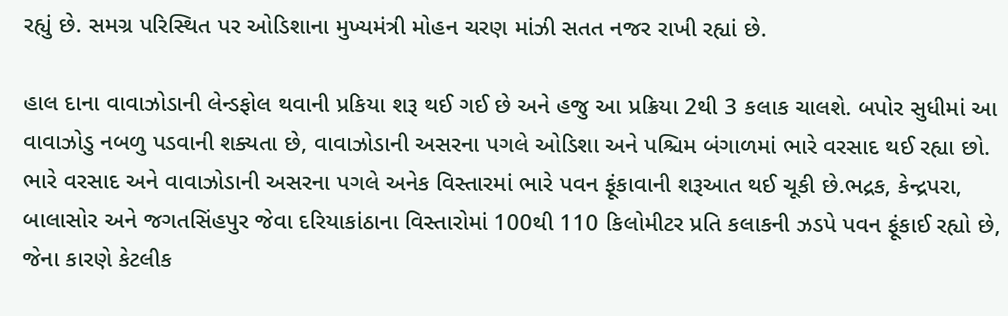રહ્યું છે. સમગ્ર પરિસ્થિત પર ઓડિશાના મુખ્યમંત્રી મોહન ચરણ માંઝી સતત નજર રાખી રહ્યાં છે.

હાલ દાના વાવાઝોડાની લેન્ડફોલ થવાની પ્રકિયા શરૂ થઈ ગઈ છે અને હજુ આ પ્રક્રિયા 2થી 3 કલાક ચાલશે. બપોર સુધીમાં આ વાવાઝોડુ નબળુ પડવાની શક્યતા છે, વાવાઝોડાની અસરના પગલે ઓડિશા અને પશ્ચિમ બંગાળમાં ભારે વરસાદ થઈ રહ્યા છો. ભારે વરસાદ અને વાવાઝોડાની અસરના પગલે અનેક વિસ્તારમાં ભારે પવન ફૂંકાવાની શરૂઆત થઈ ચૂકી છે.ભદ્રક, કેન્દ્રપરા, બાલાસોર અને જગતસિંહપુર જેવા દરિયાકાંઠાના વિસ્તારોમાં 100થી 110 કિલોમીટર પ્રતિ કલાકની ઝડપે પવન ફૂંકાઈ રહ્યો છે, જેના કારણે કેટલીક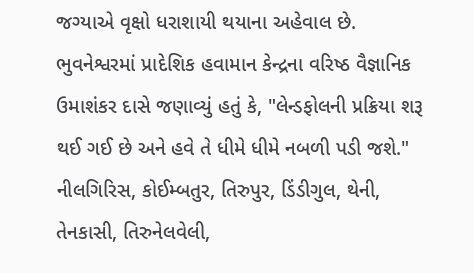જગ્યાએ વૃક્ષો ધરાશાયી થયાના અહેવાલ છે. ભુવનેશ્વરમાં પ્રાદેશિક હવામાન કેન્દ્રના વરિષ્ઠ વૈજ્ઞાનિક ઉમાશંકર દાસે જણાવ્યું હતું કે, "લેન્ડફોલની પ્રક્રિયા શરૂ થઈ ગઈ છે અને હવે તે ધીમે ધીમે નબળી પડી જશે." નીલગિરિસ, કોઈમ્બતુર, તિરુપુર, ડિંડીગુલ, થેની, તેનકાસી, તિરુનેલવેલી,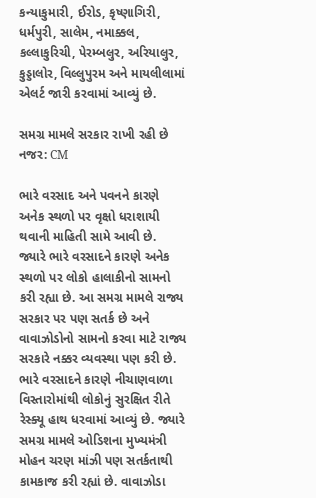કન્યાકુમારી, ઈરોડ, કૃષ્ણાગિરી, ધર્મપુરી, સાલેમ, નમાક્કલ, કલ્લાકુરિચી, પેરમ્બલુર, અરિયાલુર, કુડ્ડાલોર, વિલ્લુપુરમ અને માયલીલામાં એલર્ટ જારી કરવામાં આવ્યું છે.

સમગ્ર મામલે સરકાર રાખી રહી છે નજર: CM

ભારે વરસાદ અને પવનને કારણે અનેક સ્થળો પર વૃક્ષો ધરાશાયી થવાની માહિતી સામે આવી છે. જ્યારે ભારે વરસાદને કારણે અનેક સ્થળો પર લોકો હાલાકીનો સામનો કરી રહ્યા છે. આ સમગ્ર મામલે રાજ્ય સરકાર પર પણ સતર્ક છે અને વાવાઝોડોનો સામનો કરવા માટે રાજ્ય સરકારે નક્કર વ્યવસ્થા પણ કરી છે. ભારે વરસાદને કારણે નીચાણવાળા વિસ્તારોમાંથી લોકોનું સુરક્ષિત રીતે રેસ્ક્યૂ હાથ ધરવામાં આવ્યું છે. જ્યારે સમગ્ર મામલે ઓડિશના મુખ્યમંત્રી મોહન ચરણ માંઝી પણ સતર્કતાથી કામકાજ કરી રહ્યાં છે. વાવાઝોડા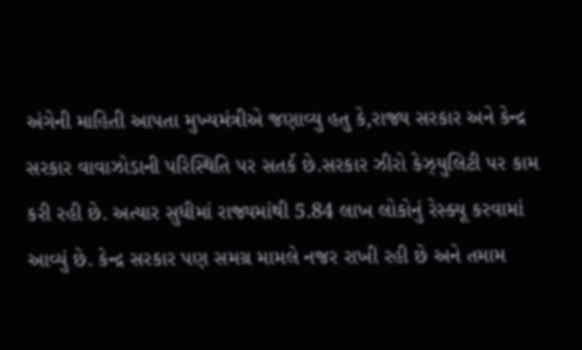અંગેની માહિતી આપતા મુખ્યમંત્રીએ જણાવ્યુ હતુ કે,રાજ્ય સરકાર અને કેન્દ્ર સરકાર વાવાઝોડાની પરિસ્થિતિ પર સતર્ક છે.સરકાર ઝીરો કેઝ્યુલિટી પર કામ કરી રહી છે. અત્યાર સુધીમાં રાજ્યમાંથી 5.84 લાખ લોકોનું રેસ્ક્યૂ કરવામાં આવ્યું છે. કેન્દ્ર સરકાર પણ સમગ્ર મામલે નજર રાખી રહી છે અને તમામ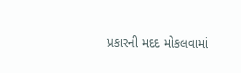પ્રકારની મદદ મોકલવામાં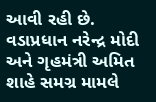આવી રહી છે. વડાપ્રધાન નરેન્દ્ર મોદી અને ગૃહમંત્રી અમિત શાહે સમગ્ર મામલે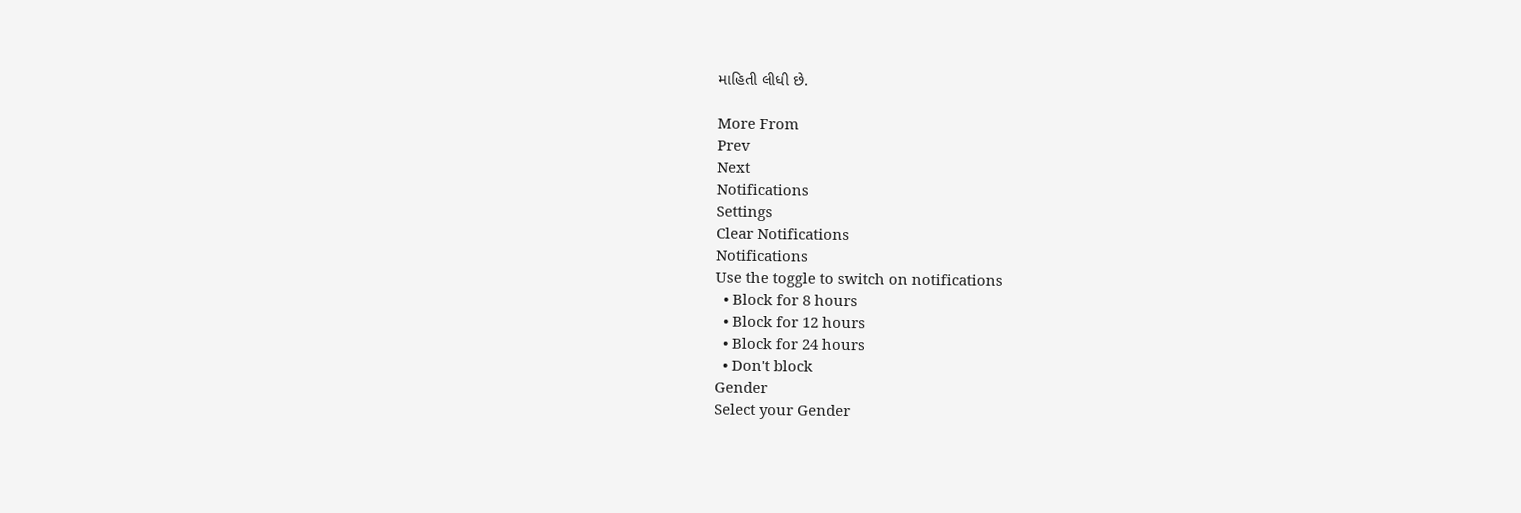માહિતી લીધી છે.

More From
Prev
Next
Notifications
Settings
Clear Notifications
Notifications
Use the toggle to switch on notifications
  • Block for 8 hours
  • Block for 12 hours
  • Block for 24 hours
  • Don't block
Gender
Select your Gender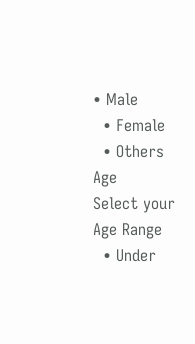• Male
  • Female
  • Others
Age
Select your Age Range
  • Under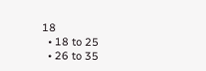18
  • 18 to 25
  • 26 to 35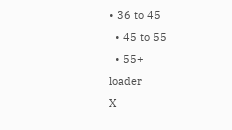• 36 to 45
  • 45 to 55
  • 55+
loader
X